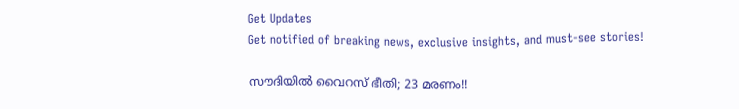Get Updates
Get notified of breaking news, exclusive insights, and must-see stories!

സൗദിയില്‍ വൈറസ് ഭീതി; 23 മരണം!!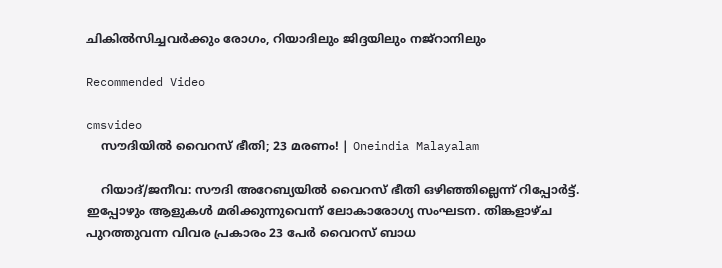ചികില്‍സിച്ചവര്‍ക്കും രോഗം, റിയാദിലും ജിദ്ദയിലും നജ്‌റാനിലും

Recommended Video

cmsvideo
    സൗദിയില്‍ വൈറസ് ഭീതി; 23 മരണം! | Oneindia Malayalam

    റിയാദ്/ജനീവ: സൗദി അറേബ്യയില്‍ വൈറസ് ഭീതി ഒഴിഞ്ഞില്ലെന്ന് റിപ്പോര്‍ട്ട്. ഇപ്പോഴും ആളുകള്‍ മരിക്കുന്നുവെന്ന് ലോകാരോഗ്യ സംഘടന. തിങ്കളാഴ്ച പുറത്തുവന്ന വിവര പ്രകാരം 23 പേര്‍ വൈറസ് ബാധ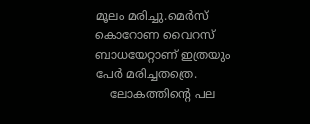മൂലം മരിച്ചു.മെര്‍സ് കൊറോണ വൈറസ് ബാധയേറ്റാണ് ഇത്രയും പേര്‍ മരിച്ചതത്രെ.
    ലോകത്തിന്റെ പല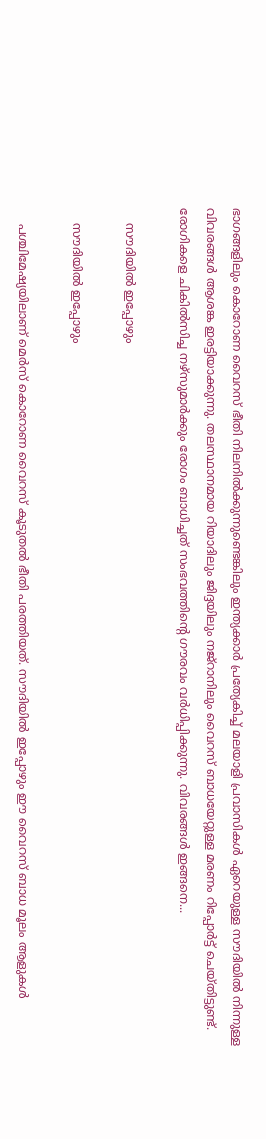ഭാഗങ്ങളിലും കൊറോണ വൈറസ് ഭീതി നിലനില്‍ക്കുന്നുണ്ടെങ്കിലും ഇന്ത്യക്കാര്‍ പ്രത്യേകിച്ച് മലയാളി പ്രവാസികള്‍ ഏറെയുള്ള സൗദിയില്‍ നിന്നുള്ള വിവരങ്ങള്‍ ആശങ്ക ഇരട്ടിയാക്കുന്നു. തലസ്ഥാനമായ റിയാദിലും ജിദ്ദയിലും നജ്‌റാനിലും വൈറസ് ബാധയേറ്റുള്ള മരണം റിപ്പോര്‍ട്ട് ചെയ്തിട്ടുണ്ട്. രോഗികളെ ചികില്‍സിച്ച നഴ്‌സുമാര്‍ക്കും രോഗം ബാധിച്ചത് സംഭവത്തിന്റെ ഗൗരവം വര്‍ധിപ്പിക്കുന്നു. വിവരങ്ങള്‍ ഇങ്ങനെ...

    സൗദിയില്‍ ഇപ്പോഴും

    സൗദിയില്‍ ഇപ്പോഴും

    പശ്ചിമേഷ്യയിലാണ് മെര്‍സ് കൊറോണ വൈറസ് കൂടുതല്‍ ഭീതി പരത്തിയത്. സൗദിയില്‍ ഇപ്പോഴും ഈ വൈറസ് ബാധ മൂലം ആളുകള്‍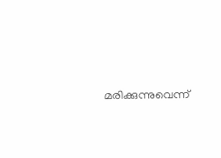മരിക്കുന്നുവെന്ന്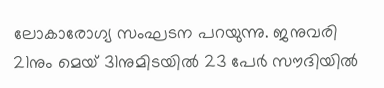ലോകാരോഗ്യ സംഘടന പറയുന്നു. ജനുവരി 21നും മെയ് 31നുമിടയില്‍ 23 പേര്‍ സൗദിയില്‍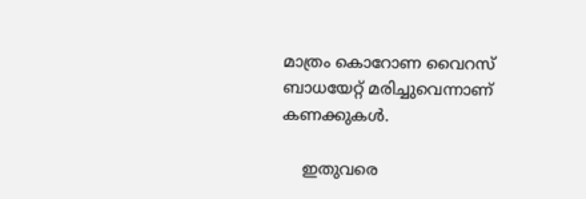മാത്രം കൊറോണ വൈറസ് ബാധയേറ്റ് മരിച്ചുവെന്നാണ് കണക്കുകള്‍.

    ഇതുവരെ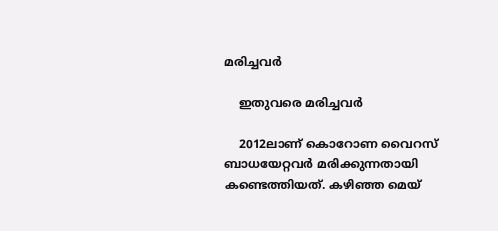മരിച്ചവര്‍

    ഇതുവരെ മരിച്ചവര്‍

    2012ലാണ് കൊറോണ വൈറസ് ബാധയേറ്റവര്‍ മരിക്കുന്നതായി കണ്ടെത്തിയത്. കഴിഞ്ഞ മെയ്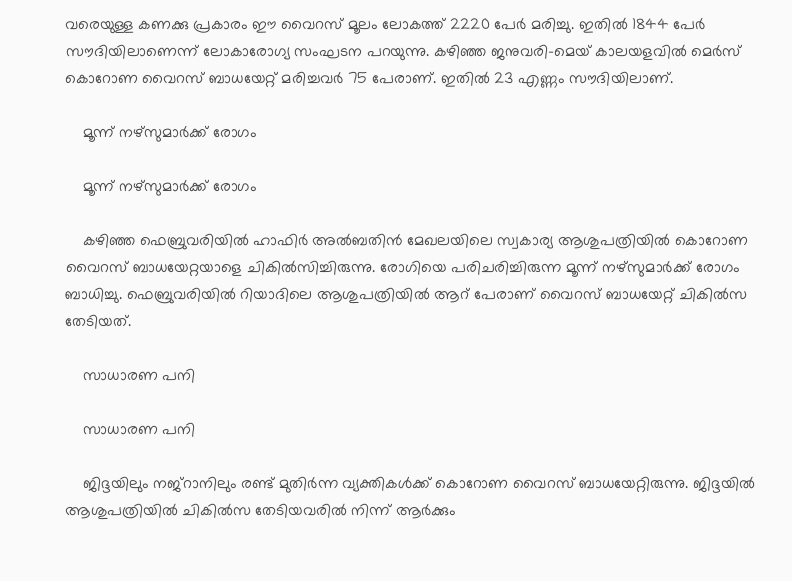വരെയുള്ള കണക്കു പ്രകാരം ഈ വൈറസ് മൂലം ലോകത്ത് 2220 പേര്‍ മരിച്ചു. ഇതില്‍ 1844 പേര്‍ സൗദിയിലാണെന്ന് ലോകാരോഗ്യ സംഘടന പറയുന്നു. കഴിഞ്ഞ ജനുവരി-മെയ് കാലയളവില്‍ മെര്‍സ് കൊറോണ വൈറസ് ബാധയേറ്റ് മരിച്ചവര്‍ 75 പേരാണ്. ഇതില്‍ 23 എണ്ണം സൗദിയിലാണ്.

    മൂന്ന് നഴ്‌സുമാര്‍ക്ക് രോഗം

    മൂന്ന് നഴ്‌സുമാര്‍ക്ക് രോഗം

    കഴിഞ്ഞ ഫെബ്രുവരിയില്‍ ഹാഫിര്‍ അല്‍ബതിന്‍ മേഖലയിലെ സ്വകാര്യ ആശുപത്രിയില്‍ കൊറോണ വൈറസ് ബാധയേറ്റയാളെ ചികില്‍സിച്ചിരുന്നു. രോഗിയെ പരിചരിച്ചിരുന്ന മൂന്ന് നഴ്‌സുമാര്‍ക്ക് രോഗം ബാധിച്ചു. ഫെബ്രുവരിയില്‍ റിയാദിലെ ആശുപത്രിയില്‍ ആറ് പേരാണ് വൈറസ് ബാധയേറ്റ് ചികില്‍സ തേടിയത്.

    സാധാരണ പനി

    സാധാരണ പനി

    ജിദ്ദയിലും നജ്‌റാനിലും രണ്ട് മുതിര്‍ന്ന വ്യക്തികള്‍ക്ക് കൊറോണ വൈറസ് ബാധയേറ്റിരുന്നു. ജിദ്ദയില്‍ ആശുപത്രിയില്‍ ചികില്‍സ തേടിയവരില്‍ നിന്ന് ആര്‍ക്കും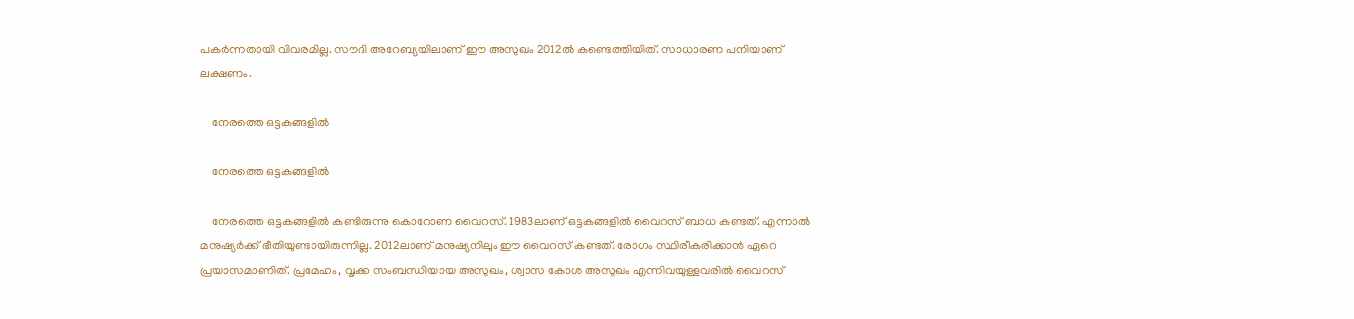പകര്‍ന്നതായി വിവരമില്ല. സൗദി അറേബ്യയിലാണ് ഈ അസുഖം 2012ല്‍ കണ്ടെത്തിയിത്. സാധാരണ പനിയാണ് ലക്ഷണം.

    നേരത്തെ ഒട്ടകങ്ങളില്‍

    നേരത്തെ ഒട്ടകങ്ങളില്‍

    നേരത്തെ ഒട്ടകങ്ങളില്‍ കണ്ടിരുന്നു കൊറോണ വൈറസ്. 1983ലാണ് ഒട്ടകങ്ങളില്‍ വൈറസ് ബാധ കണ്ടത്. എന്നാല്‍ മനുഷ്യര്‍ക്ക് ഭീതിയുണ്ടായിരുന്നില്ല. 2012ലാണ് മനുഷ്യനിലും ഈ വൈറസ് കണ്ടത്. രോഗം സ്ഥിരീകരിക്കാന്‍ ഏറെ പ്രയാസമാണിത്. പ്രമേഹം, വൃക്ക സംബന്ധിയായ അസുഖം, ശ്വാസ കോശ അസുഖം എന്നിവയുള്ളവരില്‍ വൈറസ്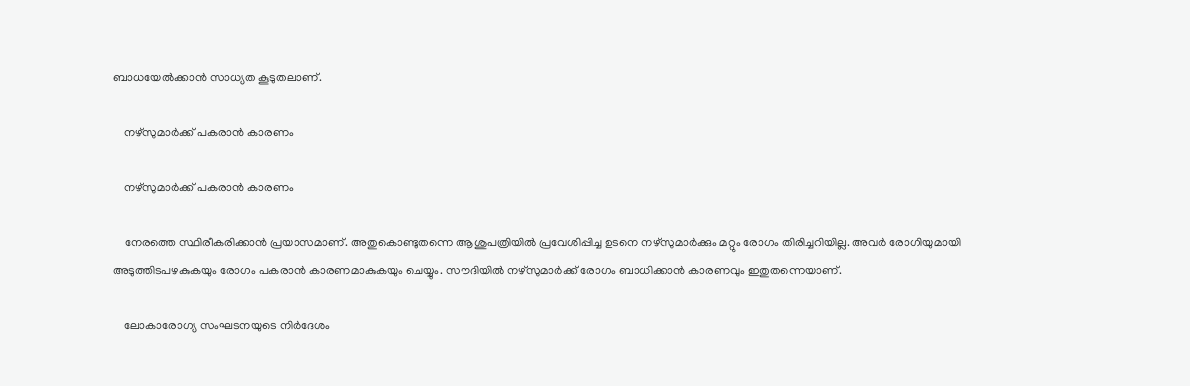ബാധയേല്‍ക്കാന്‍ സാധ്യത കൂടുതലാണ്.

    നഴ്‌സുമാര്‍ക്ക് പകരാന്‍ കാരണം

    നഴ്‌സുമാര്‍ക്ക് പകരാന്‍ കാരണം

    നേരത്തെ സ്ഥിരീകരിക്കാന്‍ പ്രയാസമാണ്. അതുകൊണ്ടുതന്നെ ആശുപത്രിയില്‍ പ്രവേശിപ്പിച്ച ഉടനെ നഴ്‌സുമാര്‍ക്കും മറ്റും രോഗം തിരിച്ചറിയില്ല. അവര്‍ രോഗിയുമായി അടുത്തിടപഴകുകയും രോഗം പകരാന്‍ കാരണമാകുകയും ചെയ്യും. സൗദിയില്‍ നഴ്‌സുമാര്‍ക്ക് രോഗം ബാധിക്കാന്‍ കാരണവും ഇതുതന്നെയാണ്.

    ലോകാരോഗ്യ സംഘടനയുടെ നിര്‍ദേശം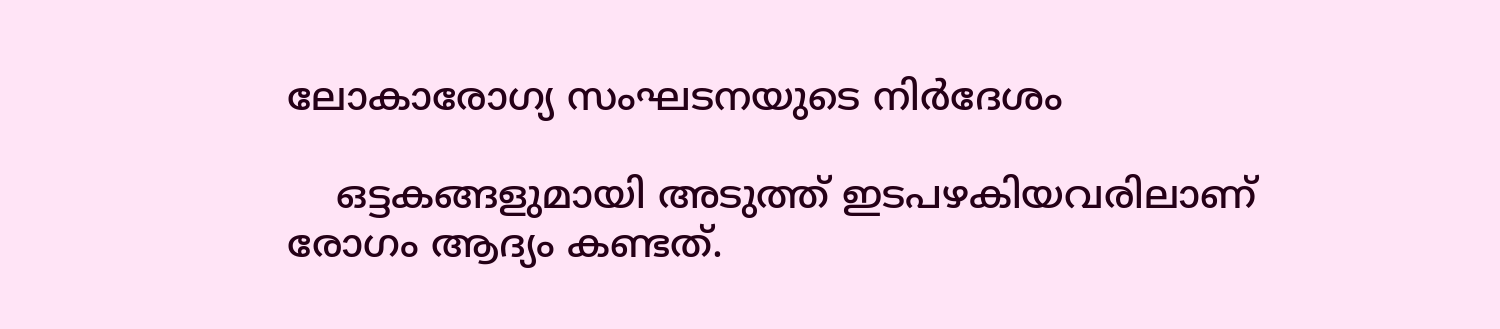ലോകാരോഗ്യ സംഘടനയുടെ നിര്‍ദേശം

    ഒട്ടകങ്ങളുമായി അടുത്ത് ഇടപഴകിയവരിലാണ് രോഗം ആദ്യം കണ്ടത്.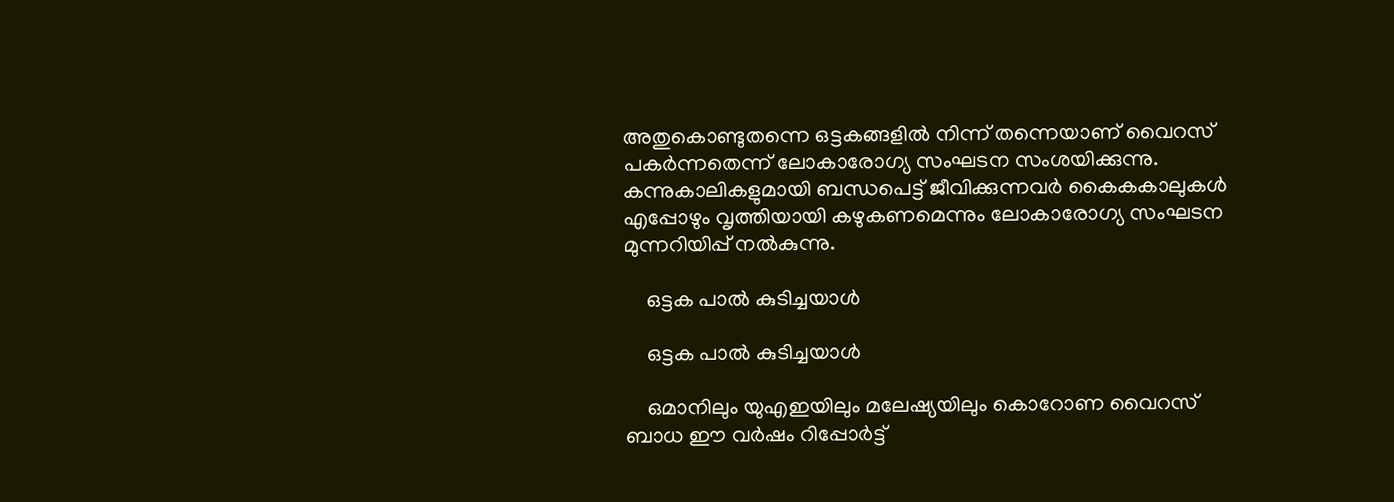അതുകൊണ്ടുതന്നെ ഒട്ടകങ്ങളില്‍ നിന്ന് തന്നെയാണ് വൈറസ് പകര്‍ന്നതെന്ന് ലോകാരോഗ്യ സംഘടന സംശയിക്കുന്നു. കന്നുകാലികളുമായി ബന്ധപെട്ട് ജീവിക്കുന്നവര്‍ കൈകകാലുകള്‍ എപ്പോഴും വൃത്തിയായി കഴുകണമെന്നും ലോകാരോഗ്യ സംഘടന മുന്നറിയിപ്പ് നല്‍കുന്നു.

    ഒട്ടക പാല്‍ കുടിച്ചയാള്‍

    ഒട്ടക പാല്‍ കുടിച്ചയാള്‍

    ഒമാനിലും യുഎഇയിലും മലേഷ്യയിലും കൊറോണ വൈറസ് ബാധ ഈ വര്‍ഷം റിപ്പോര്‍ട്ട്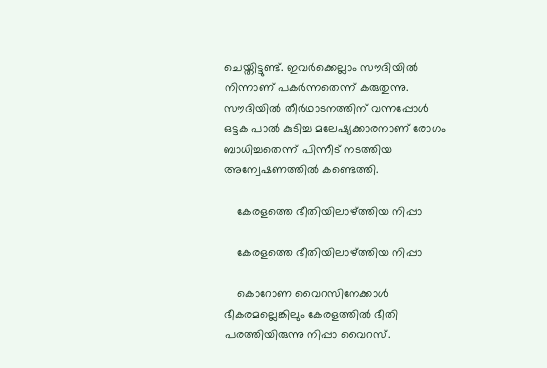ചെയ്തിട്ടുണ്ട്. ഇവര്‍ക്കെല്ലാം സൗദിയില്‍ നിന്നാണ് പകര്‍ന്നതെന്ന് കരുതുന്നു. സൗദിയില്‍ തീര്‍ഥാടനത്തിന് വന്നപ്പോള്‍ ഒട്ടക പാല്‍ കുടിച്ച മലേഷ്യക്കാരനാണ് രോഗം ബാധിച്ചതെന്ന് പിന്നീട് നടത്തിയ അന്വേഷണത്തില്‍ കണ്ടെത്തി.

    കേരളത്തെ ഭീതിയിലാഴ്ത്തിയ നിപ്പാ

    കേരളത്തെ ഭീതിയിലാഴ്ത്തിയ നിപ്പാ

    കൊറോണ വൈറസിനേക്കാള്‍ ഭീകരമല്ലെങ്കിലും കേരളത്തില്‍ ഭീതി പരത്തിയിരുന്നു നിപ്പാ വൈറസ്.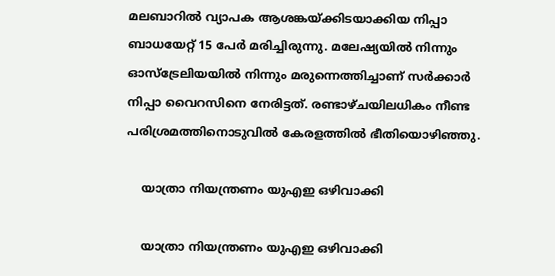മലബാറില്‍ വ്യാപക ആശങ്കയ്ക്കിടയാക്കിയ നിപ്പാ ബാധയേറ്റ് 15 പേര്‍ മരിച്ചിരുന്നു. മലേഷ്യയില്‍ നിന്നും ഓസ്‌ട്രേലിയയില്‍ നിന്നും മരുന്നെത്തിച്ചാണ് സര്‍ക്കാര്‍ നിപ്പാ വൈറസിനെ നേരിട്ടത്. രണ്ടാഴ്ചയിലധികം നീണ്ട പരിശ്രമത്തിനൊടുവില്‍ കേരളത്തില്‍ ഭീതിയൊഴിഞ്ഞു.

    യാത്രാ നിയന്ത്രണം യുഎഇ ഒഴിവാക്കി

    യാത്രാ നിയന്ത്രണം യുഎഇ ഒഴിവാക്കി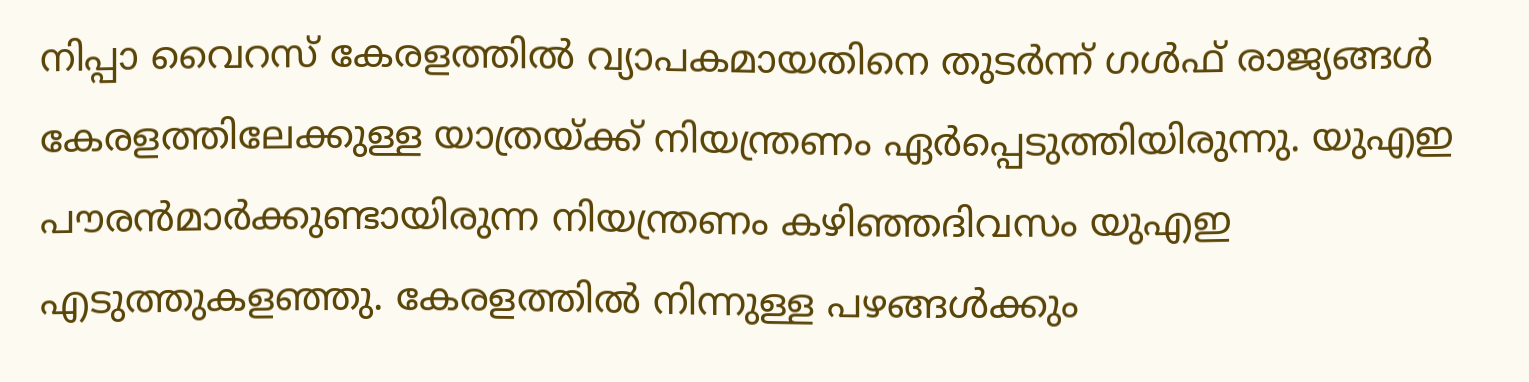നിപ്പാ വൈറസ് കേരളത്തില്‍ വ്യാപകമായതിനെ തുടര്‍ന്ന് ഗള്‍ഫ് രാജ്യങ്ങള്‍ കേരളത്തിലേക്കുള്ള യാത്രയ്ക്ക് നിയന്ത്രണം ഏര്‍പ്പെടുത്തിയിരുന്നു. യുഎഇ പൗരന്‍മാര്‍ക്കുണ്ടായിരുന്ന നിയന്ത്രണം കഴിഞ്ഞദിവസം യുഎഇ എടുത്തുകളഞ്ഞു. കേരളത്തില്‍ നിന്നുള്ള പഴങ്ങള്‍ക്കും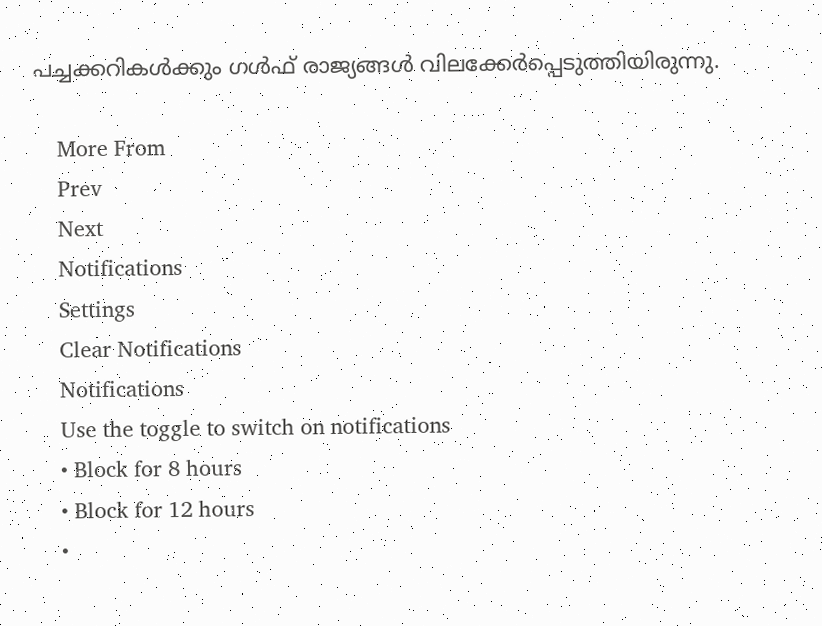പച്ചക്കറികള്‍ക്കും ഗള്‍ഫ് രാജ്യങ്ങള്‍ വിലക്കേര്‍പ്പെടുത്തിയിരുന്നു.

    More From
    Prev
    Next
    Notifications
    Settings
    Clear Notifications
    Notifications
    Use the toggle to switch on notifications
    • Block for 8 hours
    • Block for 12 hours
    •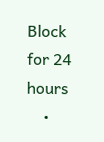Block for 24 hours
    •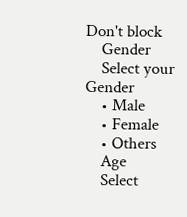Don't block
    Gender
    Select your Gender
    • Male
    • Female
    • Others
    Age
    Select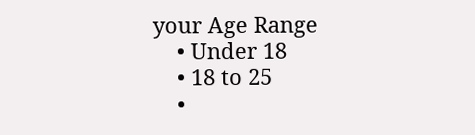your Age Range
    • Under 18
    • 18 to 25
    •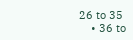26 to 35
    • 36 to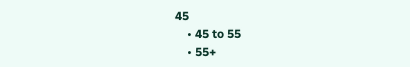45
    • 45 to 55
    • 55+